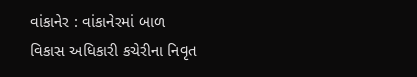વાંકાનેર : વાંકાનેરમાં બાળ વિકાસ અધિકારી કચેરીના નિવૃત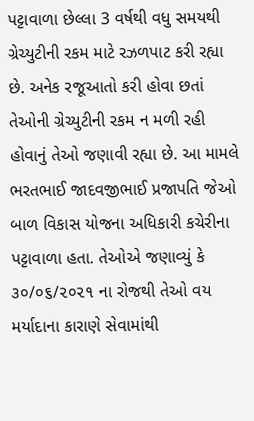પટ્ટાવાળા છેલ્લા 3 વર્ષથી વધુ સમયથી ગ્રેચ્યુટીની રકમ માટે રઝળપાટ કરી રહ્યા છે. અનેક રજૂઆતો કરી હોવા છતાં તેઓની ગ્રેચ્યુટીની રકમ ન મળી રહી હોવાનું તેઓ જણાવી રહ્યા છે. આ મામલે ભરતભાઈ જાદવજીભાઈ પ્રજાપતિ જેઓ બાળ વિકાસ યોજના અધિકારી કચેરીના પટ્ટાવાળા હતા. તેઓએ જણાવ્યું કે ૩૦/૦૬/૨૦૨૧ ના રોજથી તેઓ વય મર્યાદાના કારાણે સેવામાંથી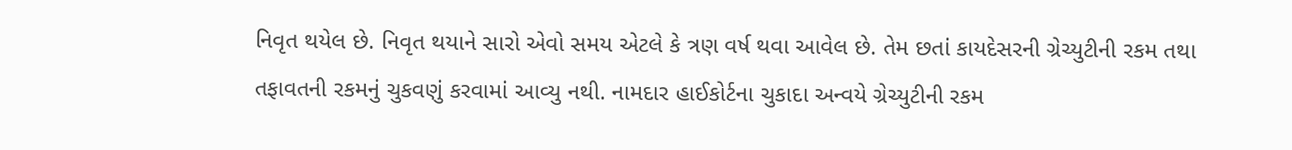નિવૃત થયેલ છે. નિવૃત થયાને સારો એવો સમય એટલે કે ત્રણ વર્ષ થવા આવેલ છે. તેમ છતાં કાયદેસરની ગ્રેચ્યુટીની રકમ તથા તફાવતની રકમનું ચુકવણું કરવામાં આવ્યુ નથી. નામદાર હાઈકોર્ટના ચુકાદા અન્વયે ગ્રેચ્યુટીની રકમ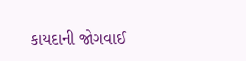કાયદાની જોગવાઈ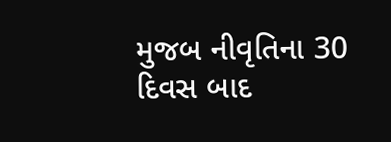મુજબ નીવૃતિના 30 દિવસ બાદ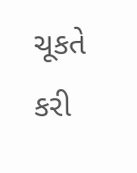ચૂકતે કરી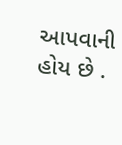આપવાની હોય છે .